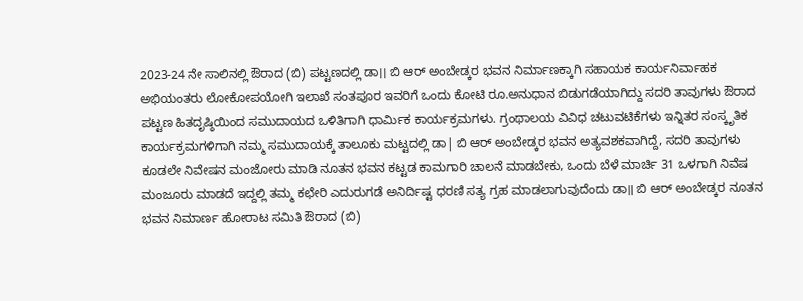2023-24 ನೇ ಸಾಲಿನಲ್ಲಿ ಔರಾದ (ಬಿ) ಪಟ್ಟಣದಲ್ಲಿ ಡಾ।। ಬಿ ಆರ್ ಅಂಬೇಡ್ಕರ ಭವನ ನಿರ್ಮಾಣಕ್ಕಾಗಿ ಸಹಾಯಕ ಕಾರ್ಯನಿರ್ವಾಹಕ ಅಭಿಯಂತರು ಲೋಕೋಪಯೋಗಿ ಇಲಾಖೆ ಸಂತಪೂರ ಇವರಿಗೆ ಒಂದು ಕೋಟಿ ರೂ.ಅನುಧಾನ ಬಿಡುಗಡೆಯಾಗಿದ್ದು ಸದರಿ ತಾವುಗಳು ಔರಾದ ಪಟ್ಟಣ ಹಿತದೃಷ್ಠಿಯಿಂದ ಸಮುದಾಯದ ಒಳಿತಿಗಾಗಿ ಧಾರ್ಮಿಕ ಕಾರ್ಯಕ್ರಮಗಳು. ಗ್ರಂಥಾಲಯ ವಿವಿಧ ಚಟುವಟಿಕೆಗಳು ಇನ್ನಿತರ ಸಂಸ್ಕೃತಿಕ ಕಾರ್ಯಕ್ರಮಗಳಿಗಾಗಿ ನಮ್ಮ ಸಮುದಾಯಕ್ಕೆ ತಾಲೂಕು ಮಟ್ಟದಲ್ಲಿ ಡಾ| ಬಿ ಆರ್ ಅಂಬೇಡ್ಕರ ಭವನ ಅತ್ಯವಶಕವಾಗಿದ್ದೆ, ಸದರಿ ತಾವುಗಳು ಕೂಡಲೇ ನಿವೇಷನ ಮಂಜೋರು ಮಾಡಿ ನೂತನ ಭವನ ಕಟ್ಟಡ ಕಾಮಗಾರಿ ಚಾಲನೆ ಮಾಡಬೇಕು, ಒಂದು ಬೆಳೆ ಮಾರ್ಚಿ 31 ಒಳಗಾಗಿ ನಿವೆಷ ಮಂಜೂರು ಮಾಡದೆ ಇದ್ದಲ್ಲಿ ತಮ್ಮ ಕಛೇರಿ ಎದುರುಗಡೆ ಅನಿರ್ದಿಷ್ಟ ಧರಣಿ ಸತ್ಯ ಗ್ರಹ ಮಾಡಲಾಗುವುದೆಂದು ಡಾ॥ ಬಿ ಆರ್ ಅಂಬೇಡ್ಕರ ನೂತನ ಭವನ ನಿಮಾರ್ಣ ಹೋರಾಟ ಸಮಿತಿ ಔರಾದ (ಬಿ)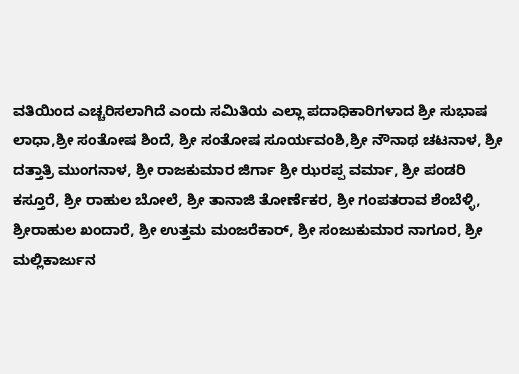ವತಿಯಿಂದ ಎಚ್ಚರಿಸಲಾಗಿದೆ ಎಂದು ಸಮಿತಿಯ ಎಲ್ಲಾ ಪದಾಧಿಕಾರಿಗಳಾದ ಶ್ರೀ ಸುಭಾಷ ಲಾಧಾ,ಶ್ರೀ ಸಂತೋಷ ಶಿಂದೆ, ಶ್ರೀ ಸಂತೋಷ ಸೂರ್ಯವಂಶಿ,ಶ್ರೀ ನೌನಾಥ ಚಟನಾಳ, ಶ್ರೀ ದತ್ತಾತ್ರಿ ಮುಂಗನಾಳ, ಶ್ರೀ ರಾಜಕುಮಾರ ಜಿರ್ಗಾ ಶ್ರೀ ಝರಪ್ಪ ವರ್ಮಾ, ಶ್ರೀ ಪಂಡರಿ ಕಸ್ತೂರೆ, ಶ್ರೀ ರಾಹುಲ ಬೋಲೆ, ಶ್ರೀ ತಾನಾಜಿ ತೋರ್ಣೆಕರ, ಶ್ರೀ ಗಂಪತರಾವ ಶೆಂಬೆಳ್ಳಿ, ಶ್ರೀರಾಹುಲ ಖಂದಾರೆ, ಶ್ರೀ ಉತ್ತಮ ಮಂಜರೆಕಾರ್, ಶ್ರೀ ಸಂಜುಕುಮಾರ ನಾಗೂರ, ಶ್ರೀ ಮಲ್ಲಿಕಾರ್ಜುನ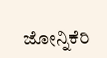ಜೋನ್ನಿಕೆರಿ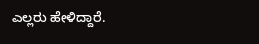ಎಲ್ಲರು ಹೇಳಿದ್ದಾರೆ.